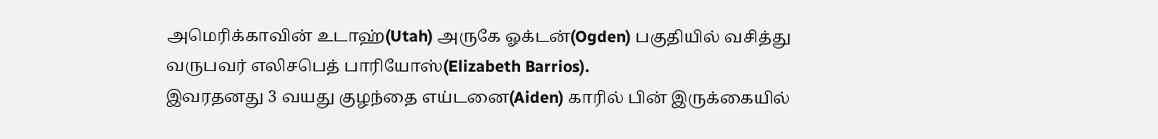அமெரிக்காவின் உடாஹ்(Utah) அருகே ஓக்டன்(Ogden) பகுதியில் வசித்து வருபவர் எலிசபெத் பாரியோஸ்(Elizabeth Barrios).
இவரதனது 3 வயது குழந்தை எய்டனை(Aiden) காரில் பின் இருக்கையில்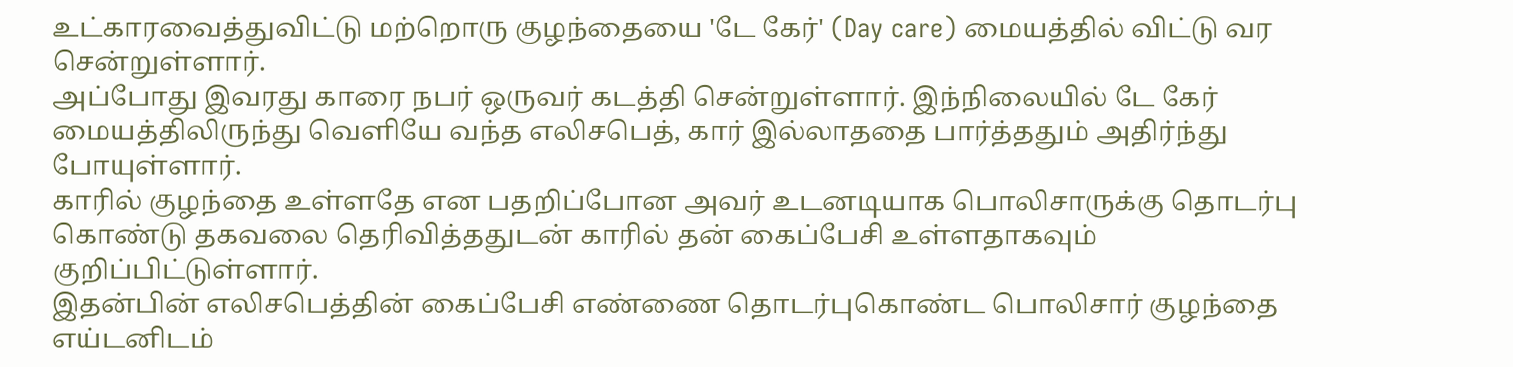உட்காரவைத்துவிட்டு மற்றொரு குழந்தையை 'டே கேர்' (Day care) மையத்தில் விட்டு வர சென்றுள்ளார்.
அப்போது இவரது காரை நபர் ஒருவர் கடத்தி சென்றுள்ளார். இந்நிலையில் டே கேர் மையத்திலிருந்து வெளியே வந்த எலிசபெத், கார் இல்லாததை பார்த்ததும் அதிர்ந்து போயுள்ளார்.
காரில் குழந்தை உள்ளதே என பதறிப்போன அவர் உடனடியாக பொலிசாருக்கு தொடர்பு கொண்டு தகவலை தெரிவித்ததுடன் காரில் தன் கைப்பேசி உள்ளதாகவும் குறிப்பிட்டுள்ளார்.
இதன்பின் எலிசபெத்தின் கைப்பேசி எண்ணை தொடர்புகொண்ட பொலிசார் குழந்தை எய்டனிடம்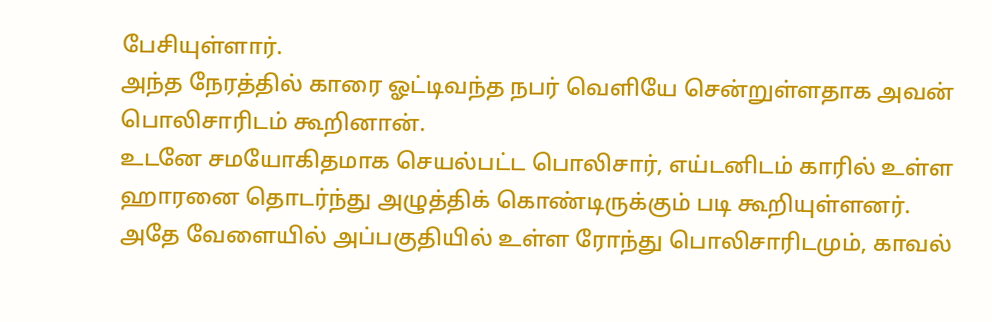பேசியுள்ளார்.
அந்த நேரத்தில் காரை ஓட்டிவந்த நபர் வெளியே சென்றுள்ளதாக அவன் பொலிசாரிடம் கூறினான்.
உடனே சமயோகிதமாக செயல்பட்ட பொலிசார், எய்டனிடம் காரில் உள்ள ஹாரனை தொடர்ந்து அழுத்திக் கொண்டிருக்கும் படி கூறியுள்ளனர்.
அதே வேளையில் அப்பகுதியில் உள்ள ரோந்து பொலிசாரிடமும், காவல்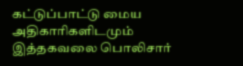கட்டுப்பாட்டு மைய அதிகாரிகளிடமும் இத்தகவலை பொலிசார்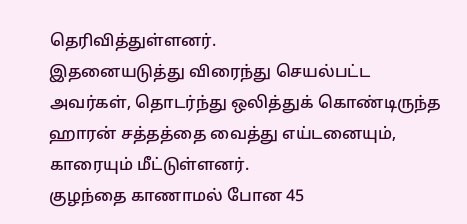தெரிவித்துள்ளனர்.
இதனையடுத்து விரைந்து செயல்பட்ட அவர்கள், தொடர்ந்து ஒலித்துக் கொண்டிருந்த ஹாரன் சத்தத்தை வைத்து எய்டனையும், காரையும் மீட்டுள்ளனர்.
குழந்தை காணாமல் போன 45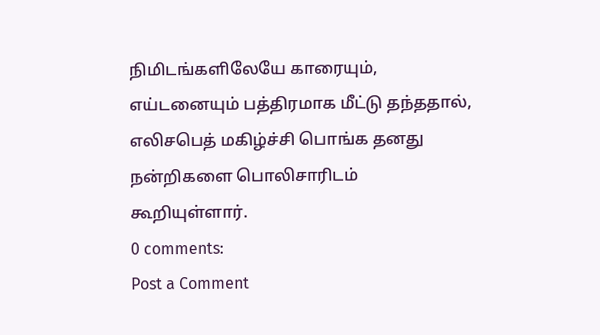நிமிடங்களிலேயே காரையும், எய்டனையும் பத்திரமாக மீட்டு தந்ததால், எலிசபெத் மகிழ்ச்சி பொங்க தனது நன்றிகளை பொலிசாரிடம் கூறியுள்ளார்.
0 comments:
Post a Comment